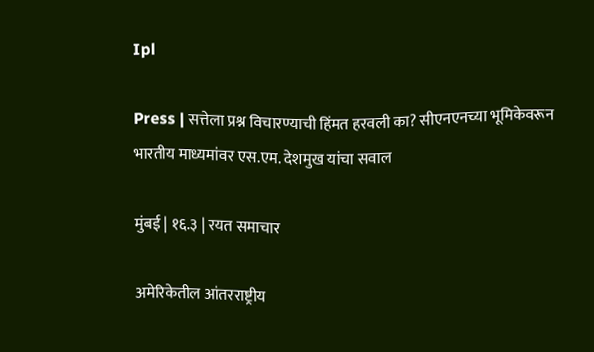Ipl

Press | सत्तेला प्रश्न विचारण्याची हिंमत हरवली का? सीएनएनच्या भूमिकेवरून भारतीय माध्यमांवर एस.एम. देशमुख यांचा सवाल

मुंबई | १६.३ | रयत समाचार

अमेरिकेतील आंतरराष्ट्रीय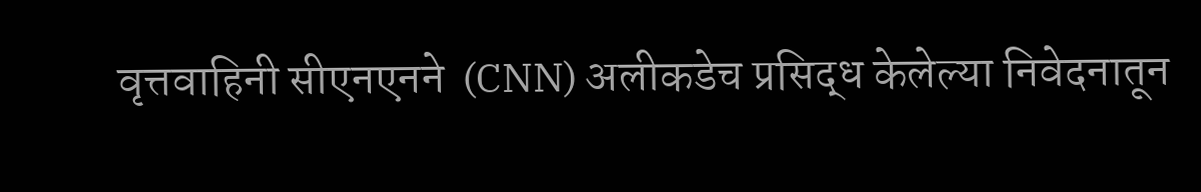वृत्तवाहिनी सीएनएनने  (CNN) अलीकडेच प्रसिद्ध केलेल्या निवेदनातून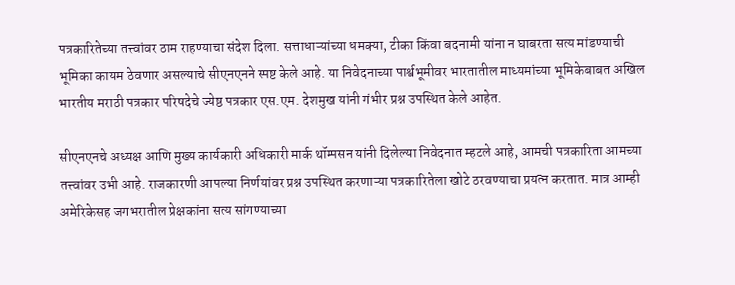पत्रकारितेच्या तत्त्वांवर ठाम राहण्याचा संदेश दिला. सत्ताधाऱ्यांच्या धमक्या, टीका किंवा बदनामी यांना न घाबरता सत्य मांडण्याची भूमिका कायम ठेवणार असल्याचे सीएनएनने स्पष्ट केले आहे. या निवेदनाच्या पार्श्वभूमीवर भारतातील माध्यमांच्या भूमिकेबाबत अखिल भारतीय मराठी पत्रकार परिषदेचे ज्येष्ठ पत्रकार एस.एम. देशमुख यांनी गंभीर प्रश्न उपस्थित केले आहेत.

सीएनएनचे अध्यक्ष आणि मुख्य कार्यकारी अधिकारी मार्क थॉम्पसन यांनी दिलेल्या निवेदनात म्हटले आहे, आमची पत्रकारिता आमच्या तत्त्वांवर उभी आहे. राजकारणी आपल्या निर्णयांवर प्रश्न उपस्थित करणाऱ्या पत्रकारितेला खोटे ठरवण्याचा प्रयत्न करतात. मात्र आम्ही अमेरिकेसह जगभरातील प्रेक्षकांना सत्य सांगण्याच्या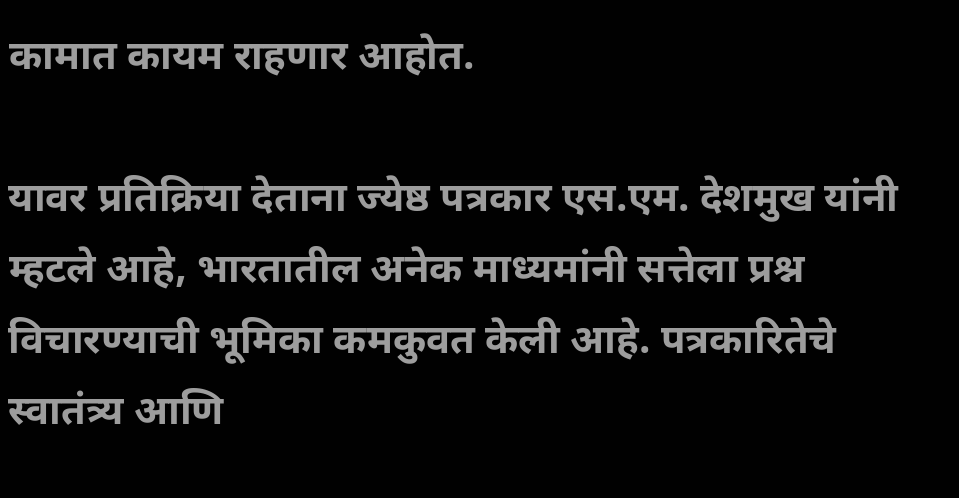कामात कायम राहणार आहोत.

यावर प्रतिक्रिया देताना ज्येष्ठ पत्रकार एस.एम. देशमुख यांनी म्हटले आहे, भारतातील अनेक माध्यमांनी सत्तेला प्रश्न विचारण्याची भूमिका कमकुवत केली आहे. पत्रकारितेचे स्वातंत्र्य आणि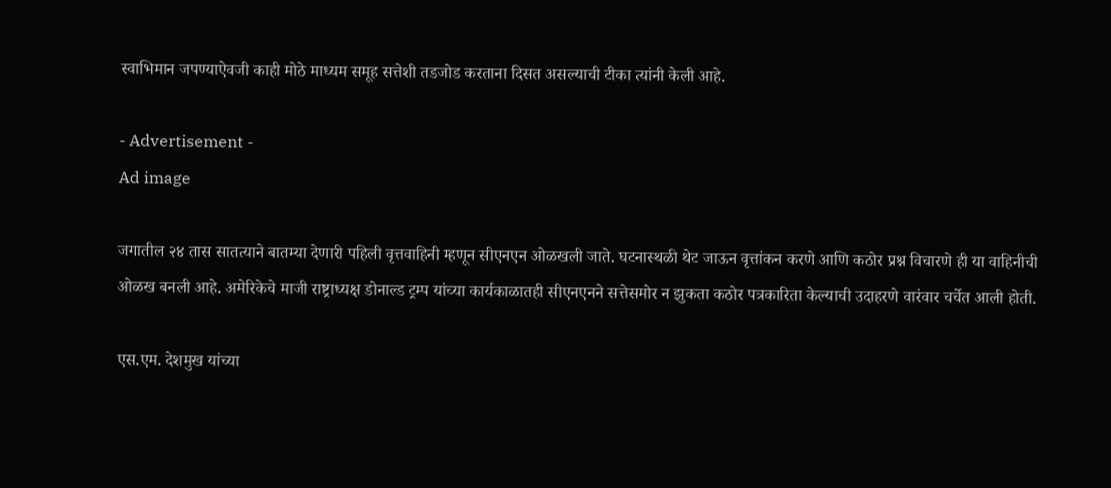स्वाभिमान जपण्याऐवजी काही मोठे माध्यम समूह सत्तेशी तडजोड करताना दिसत असल्याची टीका त्यांनी केली आहे.

- Advertisement -
Ad image

जगातील २४ तास सातत्याने बातम्या देणारी पहिली वृत्तवाहिनी म्हणून सीएनएन ओळखली जाते. घटनास्थळी थेट जाऊन वृत्तांकन करणे आणि कठोर प्रश्न विचारणे ही या वाहिनीची ओळख बनली आहे. अमेरिकेचे माजी राष्ट्राध्यक्ष डोनाल्ड ट्रम्प यांच्या कार्यकाळातही सीएनएनने सत्तेसमोर न झुकता कठोर पत्रकारिता केल्याची उदाहरणे वारंवार चर्चेत आली होती.

एस.एम. देशमुख यांच्या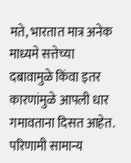मते, भारतात मात्र अनेक माध्यमे सत्तेच्या दबावामुळे किंवा इतर कारणांमुळे आपली धार गमावताना दिसत आहेत. परिणामी सामान्य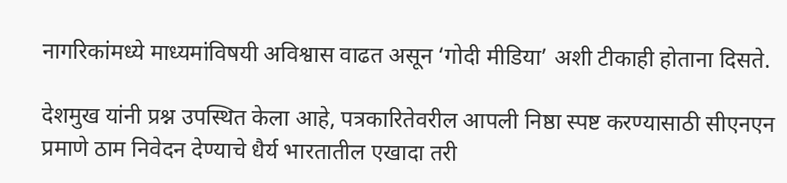नागरिकांमध्ये माध्यमांविषयी अविश्वास वाढत असून ‘गोदी मीडिया’ अशी टीकाही होताना दिसते.

देशमुख यांनी प्रश्न उपस्थित केला आहे, पत्रकारितेवरील आपली निष्ठा स्पष्ट करण्यासाठी सीएनएन प्रमाणे ठाम निवेदन देण्याचे धैर्य भारतातील एखादा तरी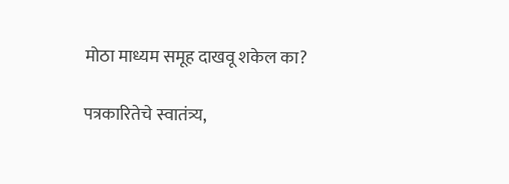मोठा माध्यम समूह दाखवू शकेल का?

पत्रकारितेचे स्वातंत्र्य,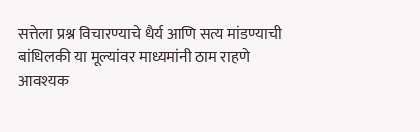सत्तेला प्रश्न विचारण्याचे धैर्य आणि सत्य मांडण्याची बांधिलकी या मूल्यांवर माध्यमांनी ठाम राहणे आवश्यक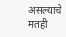असल्याचे मतही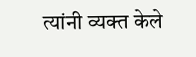त्यांनी व्यक्त केले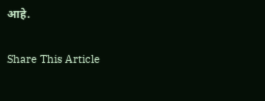आहे.

Share This Article